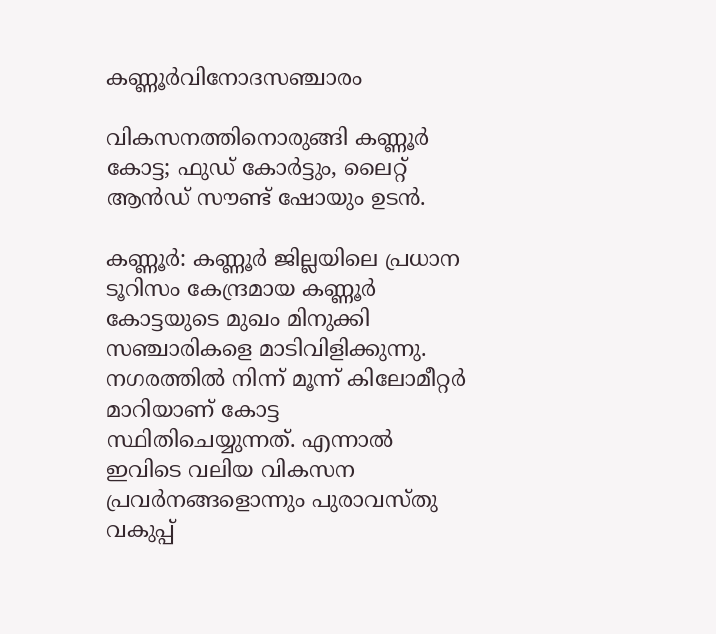കണ്ണൂർവിനോദസഞ്ചാരം

വികസനത്തിനൊരുങ്ങി കണ്ണൂര്‍ കോട്ട; ഫുഡ് കോര്‍ട്ടും, ലൈറ്റ് ആന്‍ഡ് സൗണ്ട് ഷോയും ഉടന്‍.

കണ്ണൂര്‍: കണ്ണൂര്‍ ജില്ലയിലെ പ്രധാന ടൂറിസം കേന്ദ്രമായ കണ്ണൂര്‍ കോട്ടയുടെ മുഖം മിനുക്കി സഞ്ചാരികളെ മാടിവിളിക്കുന്നു. നഗരത്തില്‍ നിന്ന് മൂന്ന് കിലോമീറ്റര്‍ മാറിയാണ് കോട്ട സ്ഥിതിചെയ്യുന്നത്. എന്നാല്‍ ഇവിടെ വലിയ വികസന പ്രവര്‍നങ്ങളൊന്നും പുരാവസ്തു വകുപ്പ്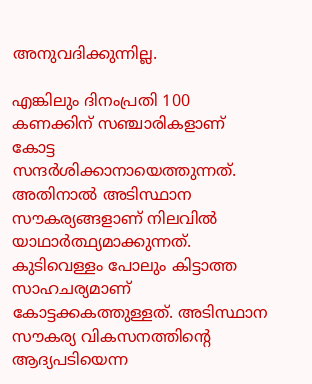അനുവദിക്കുന്നില്ല.

എങ്കിലും ദിനംപ്രതി 100 കണക്കിന് സഞ്ചാരികളാണ് കോട്ട സന്ദര്‍ശിക്കാനായെത്തുന്നത്. അതിനാല്‍ അടിസ്ഥാന സൗകര്യങ്ങളാണ് നിലവില്‍ യാഥാര്‍ത്ഥ്യമാക്കുന്നത്. കുടിവെള്ളം പോലും കിട്ടാത്ത സാഹചര്യമാണ് കോട്ടക്കകത്തുള്ളത്. അടിസ്ഥാന സൗകര്യ വികസനത്തിന്റെ ആദ്യപടിയെന്ന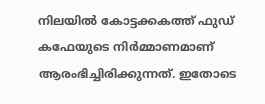നിലയില്‍ കോട്ടക്കകത്ത് ഫുഡ് കഫേയുടെ നിര്‍മ്മാണമാണ് ആരംഭിച്ചിരിക്കുന്നത്. ഇതോടെ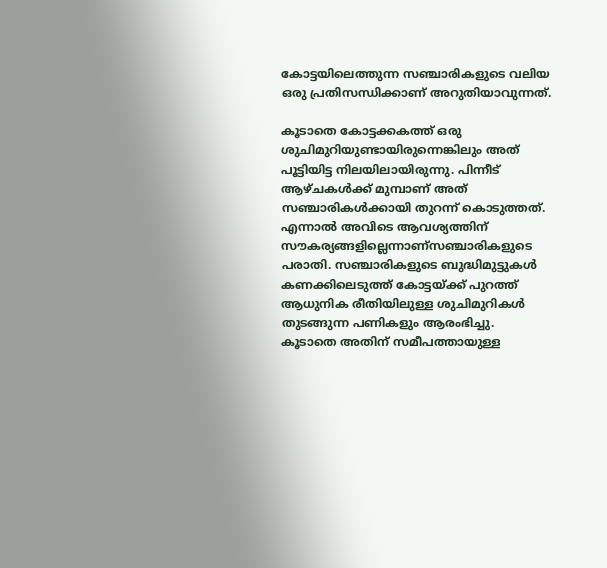കോട്ടയിലെത്തുന്ന സഞ്ചാരികളുടെ വലിയ ഒരു പ്രതിസന്ധിക്കാണ് അറുതിയാവുന്നത്.

കൂടാതെ കോട്ടക്കകത്ത് ഒരു ശുചിമുറിയുണ്ടായിരുന്നെങ്കിലും അത് പൂട്ടിയിട്ട നിലയിലായിരുന്നു. പിന്നീട് ആഴ്ചകള്‍ക്ക് മുമ്പാണ് അത് സഞ്ചാരികള്‍ക്കായി തുറന്ന് കൊടുത്തത്. എന്നാല്‍ അവിടെ ആവശ്യത്തിന് സൗകര്യങ്ങളില്ലെന്നാണ്‌സഞ്ചാരികളുടെ പരാതി. സഞ്ചാരികളുടെ ബുദ്ധിമുട്ടുകള്‍ കണക്കിലെടുത്ത് കോട്ടയ്ക്ക് പുറത്ത് ആധുനിക രീതിയിലുള്ള ശുചിമുറികള്‍ തുടങ്ങുന്ന പണികളും ആരംഭിച്ചു. കൂടാതെ അതിന് സമീപത്തായുള്ള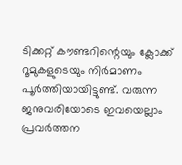ടിക്കറ്റ് കൗണ്ടറിന്റെയും ക്ലോക്ക് റൂമുകളുടെയും നിര്‍മാണം പൂര്‍ത്തിയായിട്ടുണ്ട്. വരുന്ന ജനുവരിയോടെ ഇവയെല്ലാം പ്രവര്‍ത്തന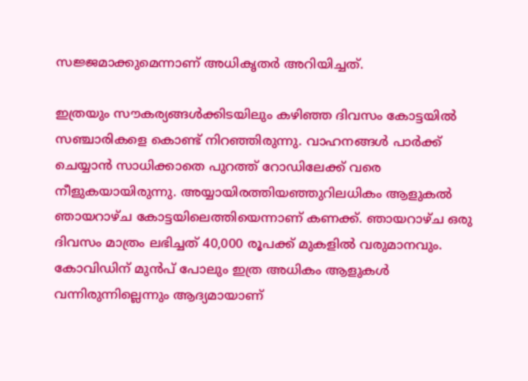സജ്ജമാക്കുമെന്നാണ് അധികൃതര്‍ അറിയിച്ചത്.

ഇത്രയും സൗകര്യങ്ങള്‍ക്കിടയിലും കഴിഞ്ഞ ദിവസം കോട്ടയില്‍ സഞ്ചാരികളെ കൊണ്ട് നിറഞ്ഞിരുന്നു. വാഹനങ്ങള്‍ പാര്‍ക്ക് ചെയ്യാന്‍ സാധിക്കാതെ പുറത്ത് റോഡിലേക്ക് വരെ നീളുകയായിരുന്നു. അയ്യായിരത്തിയഞ്ഞുറിലധികം ആളുകല്‍ ഞായറാഴ്ച കോട്ടയിലെത്തിയെന്നാണ് കണക്ക്. ഞായറാഴ്ച ഒരു ദിവസം മാത്രം ലഭിച്ചത് 40,000 രൂപക്ക് മുകളില്‍ വരുമാനവും. കോവിഡിന് മുന്‍പ് പോലും ഇത്ര അധികം ആളുകള്‍ വന്നിരുന്നില്ലെന്നും ആദ്യമായാണ്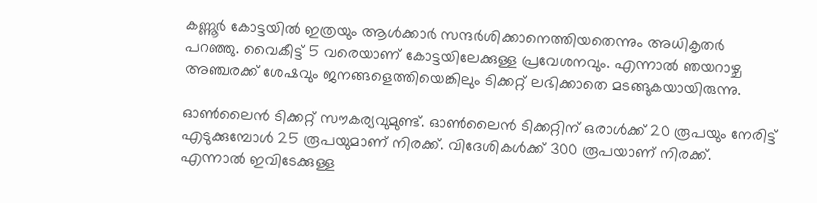കണ്ണൂര്‍ കോട്ടയില്‍ ഇത്രയും ആള്‍ക്കാര്‍ സന്ദര്‍ശിക്കാനെത്തിയതെന്നും അധികൃതര്‍ പറഞ്ഞു. വൈകീട്ട് 5 വരെയാണ് കോട്ടയിലേക്കുള്ള പ്രവേശനവും. എന്നാല്‍ ഞയറാഴ്ച അഞ്ചരക്ക് ശേഷവും ജനങ്ങളെത്തിയെങ്കിലും ടിക്കറ്റ് ലഭിക്കാതെ മടങ്ങുകയായിരുന്നു.

ഓണ്‍ലൈന്‍ ടിക്കറ്റ് സൗകര്യവുമുണ്ട്. ഓണ്‍ലൈന്‍ ടിക്കറ്റിന് ഒരാള്‍ക്ക് 20 രൂപയും നേരിട്ട് എടുക്കുമ്പോള്‍ 25 രൂപയുമാണ് നിരക്ക്. വിദേശികള്‍ക്ക് 300 രൂപയാണ് നിരക്ക്. എന്നാല്‍ ഇവിടേക്കുള്ള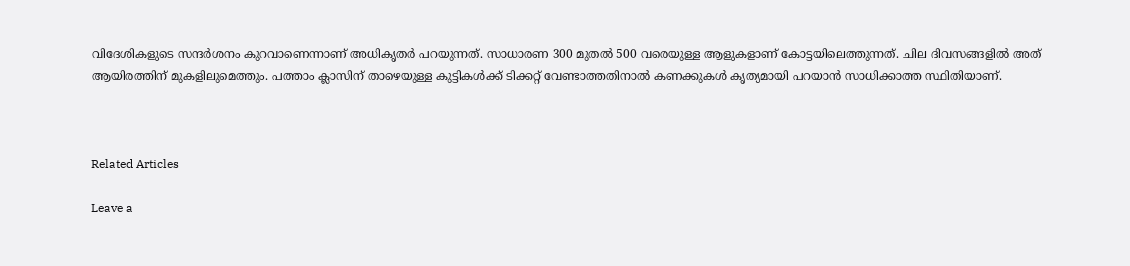വിദേശികളുടെ സന്ദര്‍ശനം കുറവാണെന്നാണ് അധികൃതര്‍ പറയുന്നത്. സാധാരണ 300 മുതല്‍ 500 വരെയുള്ള ആളുകളാണ് കോട്ടയിലെത്തുന്നത്. ചില ദിവസങ്ങളില്‍ അത് ആയിരത്തിന് മുകളിലുമെത്തും. പത്താം ക്ലാസിന് താഴെയുള്ള കുട്ടികള്‍ക്ക് ടിക്കറ്റ് വേണ്ടാത്തതിനാല്‍ കണക്കുകള്‍ കൃത്യമായി പറയാന്‍ സാധിക്കാത്ത സ്ഥിതിയാണ്.



Related Articles

Leave a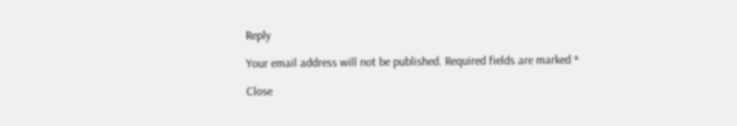Reply

Your email address will not be published. Required fields are marked *

Close